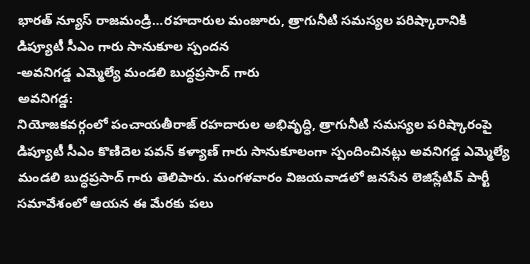భారత్ న్యూస్ రాజమండ్రి…రహదారుల మంజూరు, త్రాగునీటి సమస్యల పరిష్కారానికి డిప్యూటీ సీఎం గారు సానుకూల స్పందన
-అవనిగడ్డ ఎమ్మెల్యే మండలి బుద్ధప్రసాద్ గారు
అవనిగడ్డ:
నియోజకవర్గంలో పంచాయతీరాజ్ రహదారుల అభివృద్ధి, త్రాగునీటి సమస్యల పరిష్కారంపై డిప్యూటీ సీఎం కొణిదెల పవన్ కళ్యాణ్ గారు సానుకూలంగా స్పందించినట్లు అవనిగడ్డ ఎమ్మెల్యే మండలి బుద్ధప్రసాద్ గారు తెలిపారు. మంగళవారం విజయవాడలో జనసేన లెజిస్లేటివ్ పార్టీ సమావేశంలో ఆయన ఈ మేరకు పలు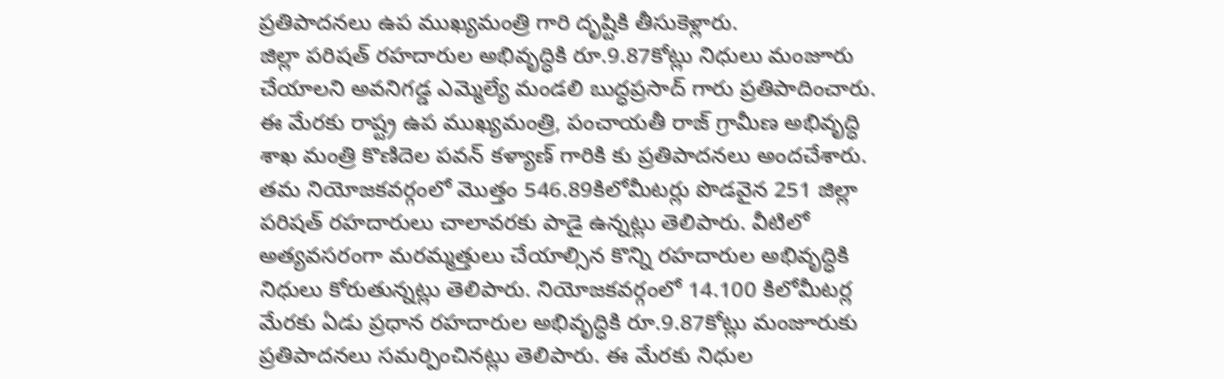ప్రతిపాదనలు ఉప ముఖ్యమంత్రి గారి దృష్టికి తీసుకెళ్లారు.
జిల్లా పరిషత్ రహదారుల అభివృద్ధికి రూ.9.87కోట్లు నిధులు మంజూరు చేయాలని అవనిగడ్డ ఎమ్మెల్యే మండలి బుద్ధప్రసాద్ గారు ప్రతిపాదించారు. ఈ మేరకు రాష్ట్ర ఉప ముఖ్యమంత్రి, పంచాయతీ రాజ్ గ్రామీణ అభివృద్ధి శాఖ మంత్రి కొణిదెల పవన్ కళ్యాణ్ గారికి కు ప్రతిపాదనలు అందచేశారు. తమ నియోజకవర్గంలో మొత్తం 546.89కిలోమీటర్లు పొడవైన 251 జిల్లా పరిషత్ రహదారులు చాలావరకు పాడై ఉన్నట్లు తెలిపారు. వీటిలో అత్యవసరంగా మరమ్మత్తులు చేయాల్సిన కొన్ని రహదారుల అభివృద్ధికి నిధులు కోరుతున్నట్లు తెలిపారు. నియోజకవర్గంలో 14.100 కిలోమీటర్ల మేరకు ఏడు ప్రధాన రహదారుల అభివృద్ధికి రూ.9.87కోట్లు మంజూరుకు ప్రతిపాదనలు సమర్పించినట్లు తెలిపారు. ఈ మేరకు నిధుల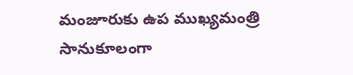మంజూరుకు ఉప ముఖ్యమంత్రి సానుకూలంగా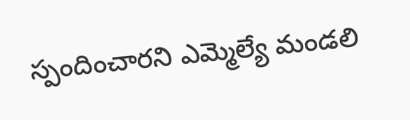స్పందించారని ఎమ్మెల్యే మండలి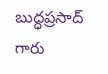బుద్ధప్రసాద్ గారు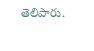తెలిపారు.